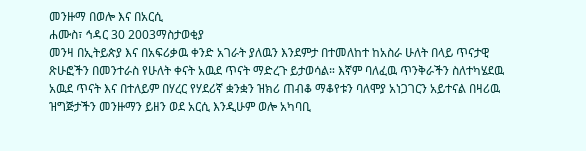መንዙማ በወሎ እና በአርሲ
ሐሙስ፣ ኅዳር 30 2003ማስታወቂያ
መንዛ በኢትይጵያ እና በአፍሪቃዉ ቀንድ አገራት ያለዉን እንደምታ በተመለከተ ከአስራ ሁለት በላይ ጥናታዊ ጽሁፎችን በመንተራስ የሁለት ቀናት አዉደ ጥናት ማድረጉ ይታወሳል። እኛም ባለፈዉ ጥንቅራችን ስለተካሄደዉ አዉደ ጥናት እና በተለይም በሃረር የሃደሪኛ ቋንቋን ዝክሪ ጠብቆ ማቆየቱን ባለሞያ አነጋገርን አይተናል በዛሪዉ ዝግጅታችን መንዙማን ይዘን ወደ አርሲ እንዲሁም ወሎ አካባቢ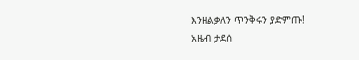እንዘልቃለን ጥንቅሩን ያድምጡ!
አዜብ ታደሰ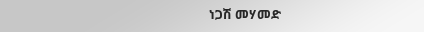ነጋሽ መሃመድ